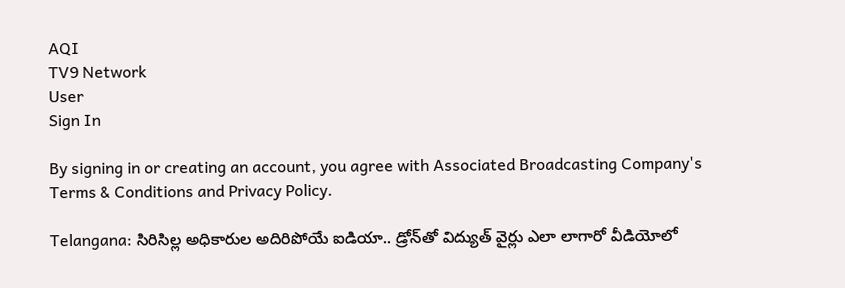AQI
TV9 Network
User
Sign In

By signing in or creating an account, you agree with Associated Broadcasting Company's Terms & Conditions and Privacy Policy.

Telangana: సిరిసిల్ల అధికారుల అదిరిపోయే ఐడియా.. డ్రోన్‌తో విద్యుత్ వైర్లు ఎలా లాగారో వీడియోలో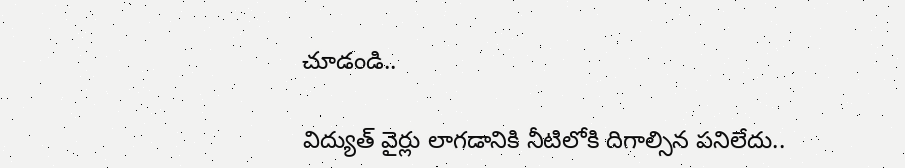చూడండి..

విద్యుత్ వైర్లు లాగడానికి నీటిలోకి దిగాల్సిన పనిలేదు..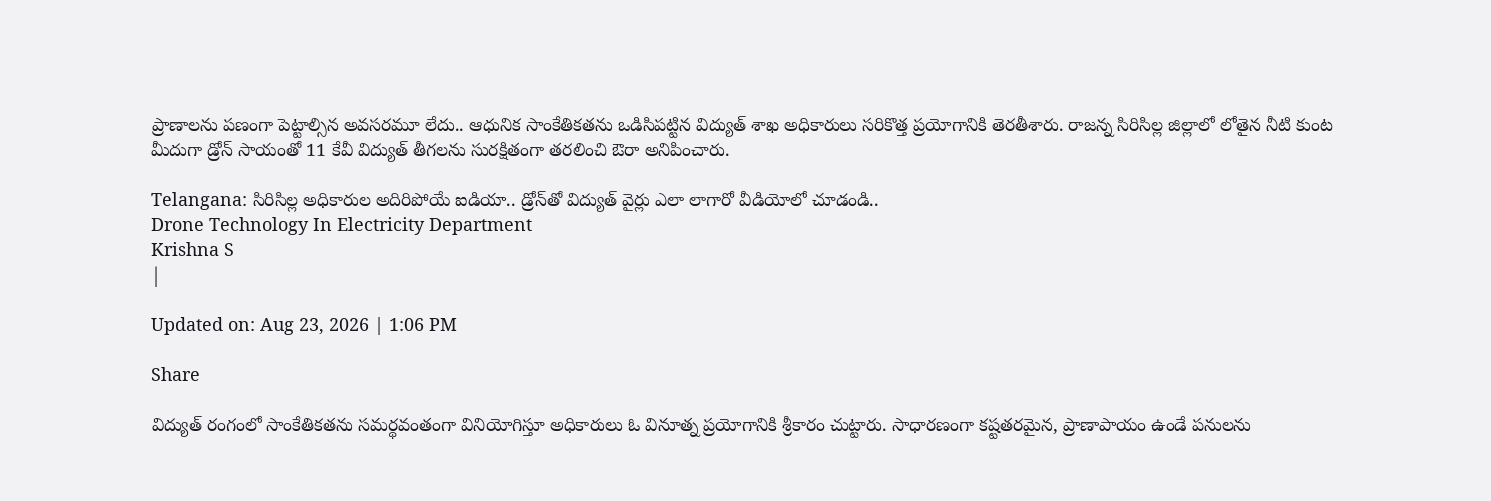ప్రాణాలను పణంగా పెట్టాల్సిన అవసరమూ లేదు.. ఆధునిక సాంకేతికతను ఒడిసిపట్టిన విద్యుత్ శాఖ అధికారులు సరికొత్త ప్రయోగానికి తెరతీశారు. రాజన్న సిరిసిల్ల జిల్లాలో లోతైన నీటి కుంట మీదుగా డ్రోన్ సాయంతో 11 కేవీ విద్యుత్ తీగలను సురక్షితంగా తరలించి ఔరా అనిపించారు.

Telangana: సిరిసిల్ల అధికారుల అదిరిపోయే ఐడియా.. డ్రోన్‌తో విద్యుత్ వైర్లు ఎలా లాగారో వీడియోలో చూడండి..
Drone Technology In Electricity Department
Krishna S
|

Updated on: Aug 23, 2026 | 1:06 PM

Share

విద్యుత్ రంగంలో సాంకేతికతను సమర్థవంతంగా వినియోగిస్తూ అధికారులు ఓ వినూత్న ప్రయోగానికి శ్రీకారం చుట్టారు. సాధారణంగా కష్టతరమైన, ప్రాణాపాయం ఉండే పనులను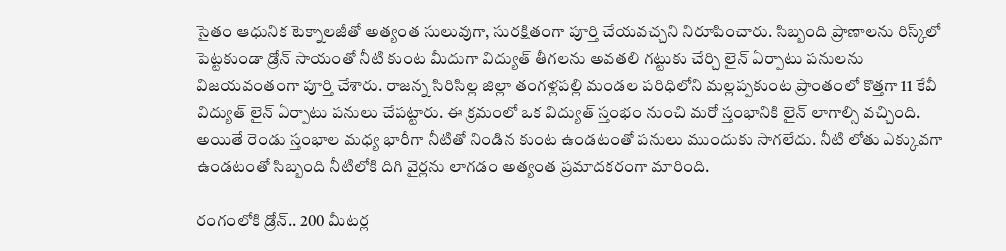సైతం ఆధునిక టెక్నాలజీతో అత్యంత సులువుగా, సురక్షితంగా పూర్తి చేయవచ్చని నిరూపించారు. సిబ్బంది ప్రాణాలను రిస్క్‌లో పెట్టకుండా డ్రోన్ సాయంతో నీటి కుంట మీదుగా విద్యుత్ తీగలను అవతలి గట్టుకు చేర్చి లైన్ ఏర్పాటు పనులను విజయవంతంగా పూర్తి చేశారు. రాజన్న సిరిసిల్ల జిల్లా తంగళ్లపల్లి మండల పరిధిలోని మల్లప్పకుంట ప్రాంతంలో కొత్తగా 11 కేవీ విద్యుత్ లైన్ ఏర్పాటు పనులు చేపట్టారు. ఈ క్రమంలో ఒక విద్యుత్ స్తంభం నుంచి మరో స్తంభానికి లైన్ లాగాల్సి వచ్చింది. అయితే రెండు స్తంభాల మధ్య భారీగా నీటితో నిండిన కుంట ఉండటంతో పనులు ముందుకు సాగలేదు. నీటి లోతు ఎక్కువగా ఉండటంతో సిబ్బంది నీటిలోకి దిగి వైర్లను లాగడం అత్యంత ప్రమాదకరంగా మారింది.

రంగంలోకి డ్రోన్.. 200 మీటర్ల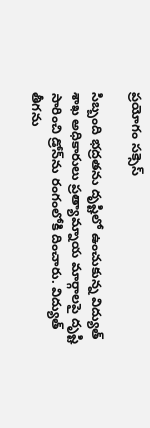ప్రయోగం సక్సెస్

సిబ్బంది భద్రతను దృష్టిలో ఉంచుకున్న విద్యుత్ శాఖ అధికారులు ప్రత్యామ్నాయ మార్గాలపై దృష్టి సారించి డ్రోన్‌ను రంగంలోకి దించారు. విద్యుత్ తీగను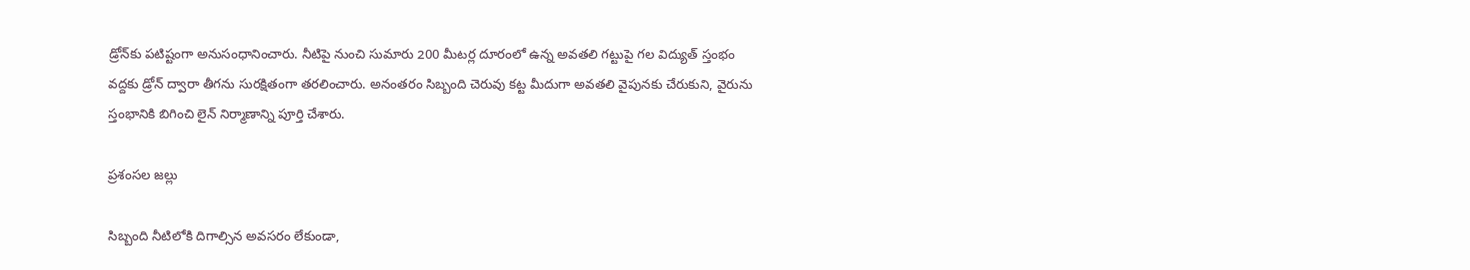డ్రోన్‌కు పటిష్టంగా అనుసంధానించారు. నీటిపై నుంచి సుమారు 200 మీటర్ల దూరంలో ఉన్న అవతలి గట్టుపై గల విద్యుత్ స్తంభం వద్దకు డ్రోన్ ద్వారా తీగను సురక్షితంగా తరలించారు. అనంతరం సిబ్బంది చెరువు కట్ట మీదుగా అవతలి వైపునకు చేరుకుని, వైరును స్తంభానికి బిగించి లైన్ నిర్మాణాన్ని పూర్తి చేశారు.

ప్రశంసల జల్లు

సిబ్బంది నీటిలోకి దిగాల్సిన అవసరం లేకుండా,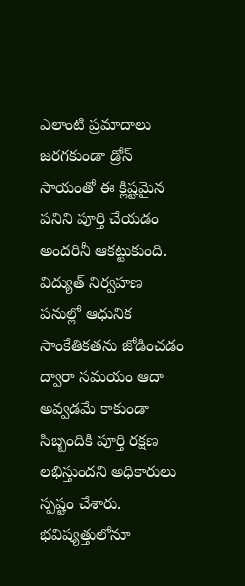ఎలాంటి ప్రమాదాలు జరగకుండా డ్రోన్ సాయంతో ఈ క్లిష్టమైన పనిని పూర్తి చేయడం అందరినీ ఆకట్టుకుంది. విద్యుత్ నిర్వహణ పనుల్లో ఆధునిక సాంకేతికతను జోడించడం ద్వారా సమయం ఆదా అవ్వడమే కాకుండా సిబ్బందికి పూర్తి రక్షణ లభిస్తుందని అధికారులు స్పష్టం చేశారు. భవిష్యత్తులోనూ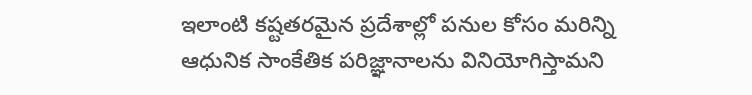ఇలాంటి కష్టతరమైన ప్రదేశాల్లో పనుల కోసం మరిన్ని ఆధునిక సాంకేతిక పరిజ్ఞానాలను వినియోగిస్తామని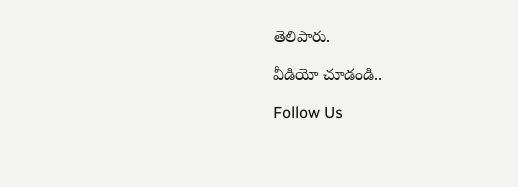తెలిపారు.

వీడియో చూడండి..

Follow Us